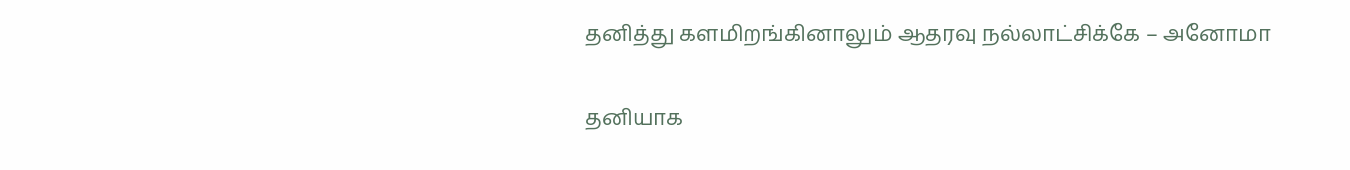தனித்து களமிறங்கினாலும் ஆதரவு நல்லாட்சிக்கே – அனோமா

தனியாக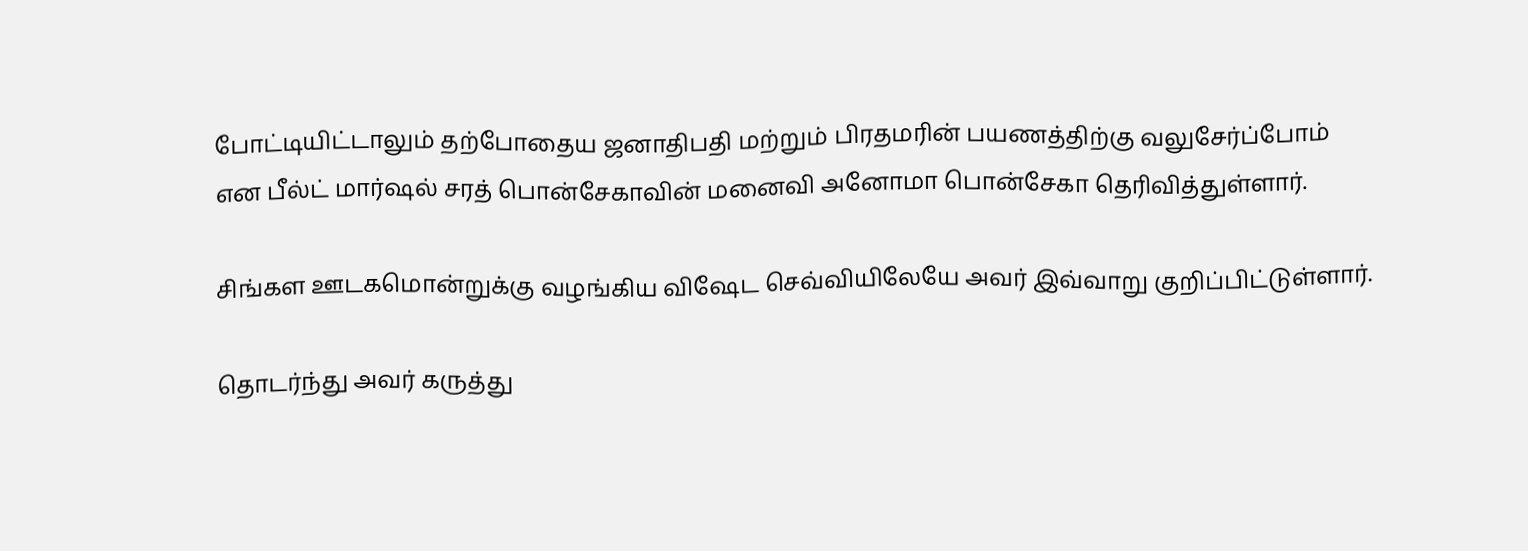போட்டியிட்டாலும் தற்போதைய ஜனாதிபதி மற்றும் பிரதமரின் பயணத்திற்கு வலுசேர்ப்போம் என பீல்ட் மார்ஷல் சரத் பொன்சேகாவின் மனைவி அனோமா பொன்சேகா தெரிவித்துள்ளார்.

சிங்கள ஊடகமொன்றுக்கு வழங்கிய விஷேட செவ்வியிலேயே அவர் இவ்வாறு குறிப்பிட்டுள்ளார்.

தொடர்ந்து அவர் கருத்து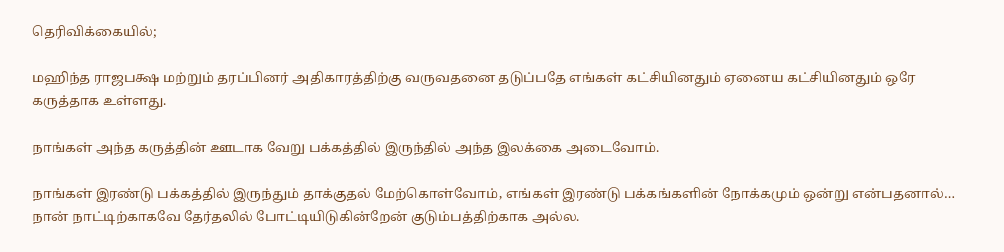தெரிவிக்கையில்;

மஹிந்த ராஜபக்ஷ மற்றும் தரப்பினர் அதிகாரத்திற்கு வருவதனை தடுப்பதே எங்கள் கட்சியினதும் ஏனைய கட்சியினதும் ஒரே கருத்தாக உள்ளது.

நாங்கள் அந்த கருத்தின் ஊடாக வேறு பக்கத்தில் இருந்தில் அந்த இலக்கை அடைவோம்.

நாங்கள் இரண்டு பக்கத்தில் இருந்தும் தாக்குதல் மேற்கொள்வோம், எங்கள் இரண்டு பக்கங்களின் நோக்கமும் ஒன்று என்பதனால்… நான் நாட்டிற்காகவே தேர்தலில் போட்டியிடுகின்றேன் குடும்பத்திற்காக அல்ல.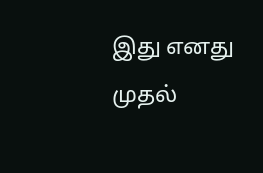இது எனது முதல்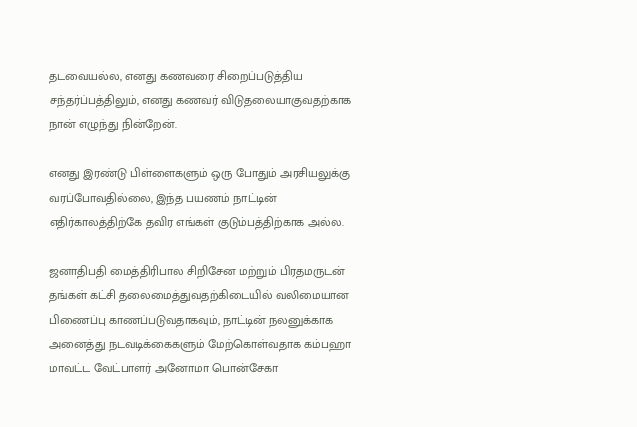தடவையல்ல, எனது கணவரை சிறைப்படுத்திய சந்தர்ப்பத்திலும், எனது கணவர் விடுதலையாகுவதற்காக நான் எழுந்து நின்றேன்.

எனது இரண்டு பிள்ளைகளும் ஒரு போதும் அரசியலுக்கு வரப்போவதில்லை, இந்த பயணம் நாட்டின் எதிர்காலத்திற்கே தவிர எங்கள் குடும்பத்திற்காக அல்ல.

ஜனாதிபதி மைத்திரிபால சிறிசேன மற்றும் பிரதமருடன் தங்கள் கட்சி தலைமைத்துவதற்கிடையில் வலிமையான பிணைப்பு காணப்படுவதாகவும், நாட்டின் நலனுக்காக அனைத்து நடவடிக்கைகளும் மேற்கொள்வதாக கம்பஹா மாவட்ட வேட்பாளர் அனோமா பொன்சேகா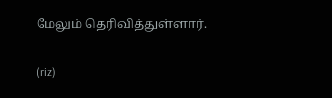மேலும் தெரிவித்துள்ளார்.

(riz)